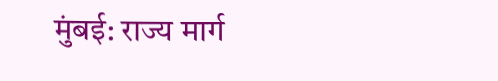मुंबई: राज्य मार्ग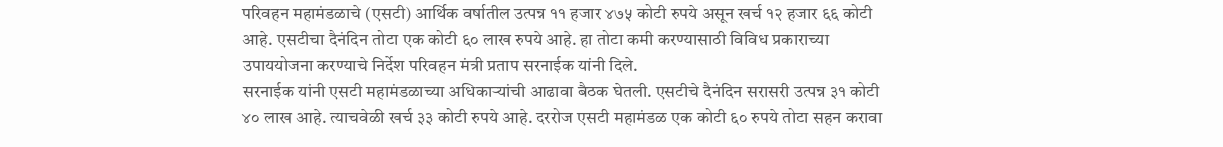परिवहन महामंडळाचे (एसटी) आर्थिक वर्षातील उत्पन्न ११ हजार ४७५ कोटी रुपये असून खर्च १२ हजार ६६ कोटी आहे. एसटीचा दैनंदिन तोटा एक कोटी ६० लाख रुपये आहे. हा तोटा कमी करण्यासाठी विविध प्रकाराच्या उपाययोजना करण्याचे निर्देश परिवहन मंत्री प्रताप सरनाईक यांनी दिले.
सरनाईक यांनी एसटी महामंडळाच्या अधिकाऱ्यांची आढावा बैठक घेतली. एसटीचे दैनंदिन सरासरी उत्पन्न ३१ कोटी ४० लाख आहे. त्याचवेळी खर्च ३३ कोटी रुपये आहे. दररोज एसटी महामंडळ एक कोटी ६० रुपये तोटा सहन करावा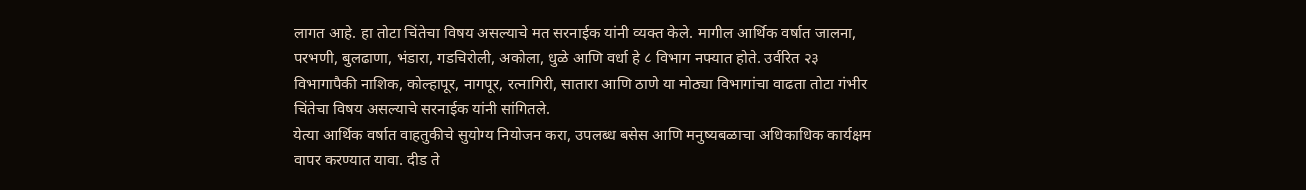लागत आहे. हा तोटा चिंतेचा विषय असल्याचे मत सरनाईक यांनी व्यक्त केले. मागील आर्थिक वर्षात जालना, परभणी, बुलढाणा, भंडारा, गडचिरोली, अकोला, धुळे आणि वर्धा हे ८ विभाग नफ्यात होते. उर्वरित २३ विभागापैकी नाशिक, कोल्हापूर, नागपूर, रत्नागिरी, सातारा आणि ठाणे या मोठ्या विभागांचा वाढता तोटा गंभीर चिंतेचा विषय असल्याचे सरनाईक यांनी सांगितले.
येत्या आर्थिक वर्षात वाहतुकीचे सुयोग्य नियोजन करा, उपलब्ध बसेस आणि मनुष्यबळाचा अधिकाधिक कार्यक्षम वापर करण्यात यावा. दीड ते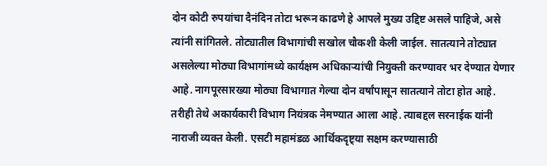दोन कोटी रुपयांचा दैनंदिन तोटा भरून काढणे हे आपले मुख्य उद्दिष्ट असले पाहिजे, असे त्यांनी सांगितले. तोट्यातील विभागांची सखोल चौकशी केली जाईल. सातत्याने तोट्यात असलेल्या मोठ्या विभागांमध्ये कार्यक्षम अधिकाऱ्यांची नियुक्ती करण्यावर भर देण्यात येणार आहे. नागपूरसारख्या मोठ्या विभागात गेल्या दोन वर्षांपासून सातत्याने तोटा होत आहे. तरीही तेथे अकार्यकारी विभाग नियंत्रक नेमण्यात आला आहे. त्याबद्दल सरनाईक यांनी नाराजी व्यक्त केली. एसटी महामंडळ आर्थिकदृष्ट्या सक्षम करण्यासाठी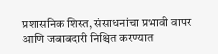प्रशासनिक शिस्त, संसाधनांचा प्रभावी वापर आणि जबाबदारी निश्चित करण्यात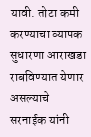यावी. तोटा कमी करण्याचा व्यापक सुधारणा आराखडा राबविण्यात येणार असल्याचे सरनाईक यांनी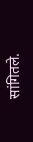सांगितले.